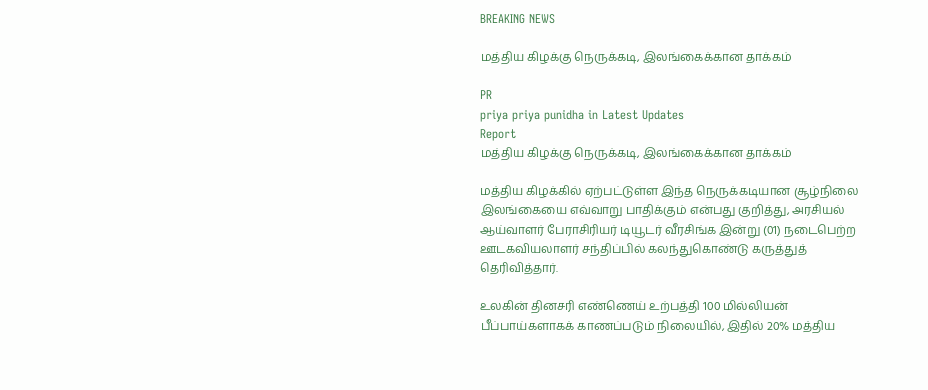BREAKING NEWS

மத்திய கிழக்கு நெருக்கடி, இலங்கைக்கான தாக்கம்

PR
priya priya punidha in Latest Updates
Report
மத்திய கிழக்கு நெருக்கடி, இலங்கைக்கான தாக்கம்

மத்திய கிழக்கில் ஏற்பட்டுள்ள இந்த நெருக்கடியான சூழ்நிலை இலங்கையை எவ்வாறு பாதிக்கும் என்பது குறித்து, அரசியல் ஆய்வாளர் பேராசிரியர் டியூடர் வீரசிங்க இன்று (01) நடைபெற்ற ஊடகவியலாளர் சந்திப்பில் கலந்துகொண்டு கருத்துத் தெரிவித்தார்.

உலகின் தினசரி எண்ணெய் உற்பத்தி 100 மில்லியன் பீப்பாய்களாகக் காணப்படும் நிலையில், இதில் 20% மத்திய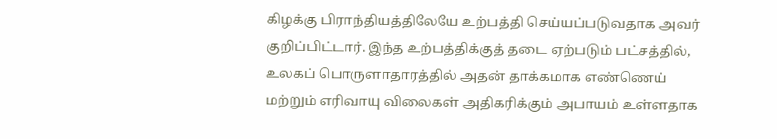கிழக்கு பிராந்தியத்திலேயே உற்பத்தி செய்யப்படுவதாக அவர் குறிப்பிட்டார். இந்த உற்பத்திக்குத் தடை ஏற்படும் பட்சத்தில், உலகப் பொருளாதாரத்தில் அதன் தாக்கமாக எண்ணெய் மற்றும் எரிவாயு விலைகள் அதிகரிக்கும் அபாயம் உள்ளதாக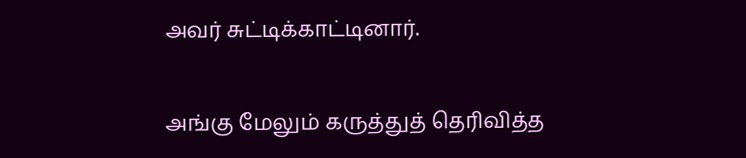அவர் சுட்டிக்காட்டினார்.

அங்கு மேலும் கருத்துத் தெரிவித்த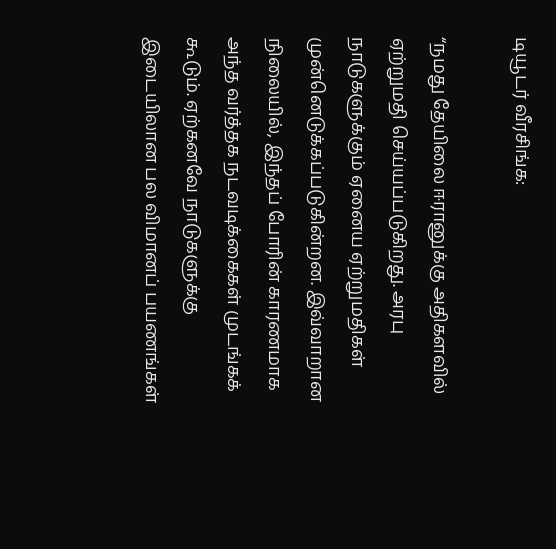டியூடர் வீரசிங்க:

“நமது தேயிலை ஈரானுக்கு அதிகளவில் ஏற்றுமதி செய்யப்படுகிறது. அரபு நாடுகளுக்கும் ஏனைய ஏற்றுமதிகள் முன்னெடுக்கப்படுகின்றன. இவ்வாறான நிலையில், இந்தப் போரின் காரணமாக அந்த வர்த்தக நடவடிக்கைகள் முடங்கக் கூடும். ஏற்கனவே நாடுகளுக்கு இடையிலான பல விமானப் பயணங்கள்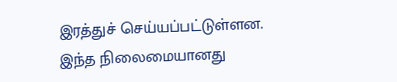இரத்துச் செய்யப்பட்டுள்ளன. இந்த நிலைமையானது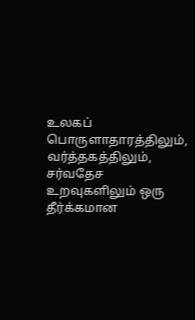உலகப் பொருளாதாரத்திலும், வர்த்தகத்திலும், சர்வதேச உறவுகளிலும் ஒரு தீர்க்கமான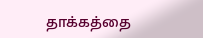தாக்கத்தை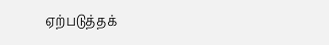ஏற்படுத்தக்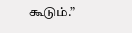கூடும்.”